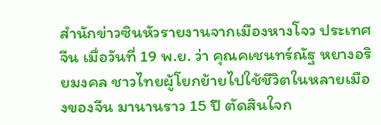สำนักข่าวซินหัวรายงานจากเมืองหางโจว ประเทศจีน เมื่อวันที่ 19 พ.ย. ว่า คุณคเชนทร์ณัฐ หยางอริยมงคล ชาวไทยผู้โยกย้ายไปใช้ชีวิตในหลายเมืองของจีน มานานราว 15 ปี ตัดสินใจก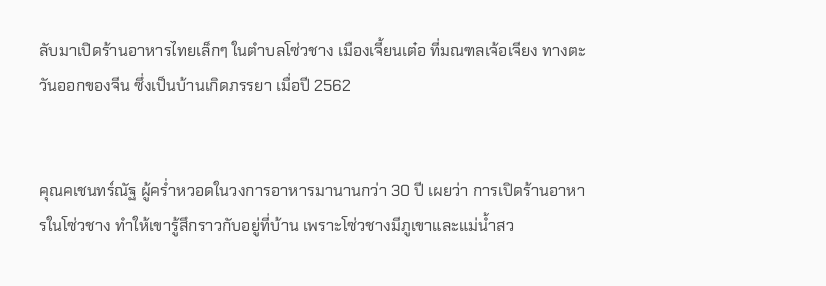ลับมาเปิดร้านอาหารไทยเล็กๆ ในตำบลโซ่วชาง เมืองเจี้ยนเต๋อ ที่มณฑลเจ้อเจียง ทางตะวันออกของจีน ซึ่งเป็นบ้านเกิดภรรยา เมื่อปี 2562


คุณคเชนทร์ณัฐ ผู้คร่ำหวอดในวงการอาหารมานานกว่า 30 ปี เผยว่า การเปิดร้านอาหารในโซ่วชาง ทำให้เขารู้สึกราวกับอยู่ที่บ้าน เพราะโซ่วชางมีภูเขาและแม่น้ำสว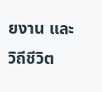ยงาน และวิถีชีวิต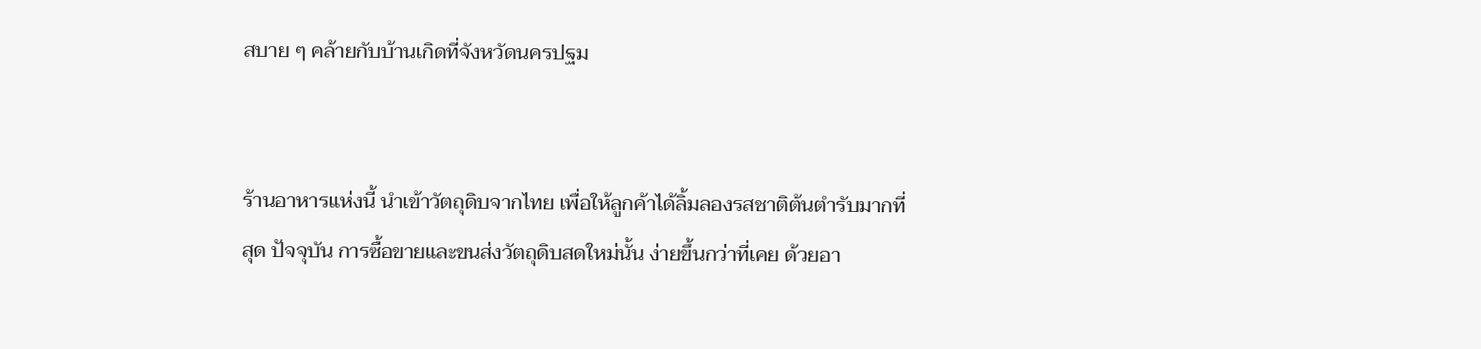สบาย ๆ คล้ายกับบ้านเกิดที่จังหวัดนครปฐม


ร้านอาหารแห่งนี้ นำเข้าวัตถุดิบจากไทย เพื่อให้ลูกค้าได้ลิ้มลองรสชาติต้นตำรับมากที่สุด ปัจจุบัน การซื้อขายและขนส่งวัตถุดิบสดใหม่นั้น ง่ายขึ้นกว่าที่เคย ด้วยอา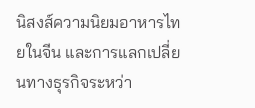นิสงส์ความนิยมอาหารไทยในจีน และการแลกเปลี่ยนทางธุรกิจระหว่า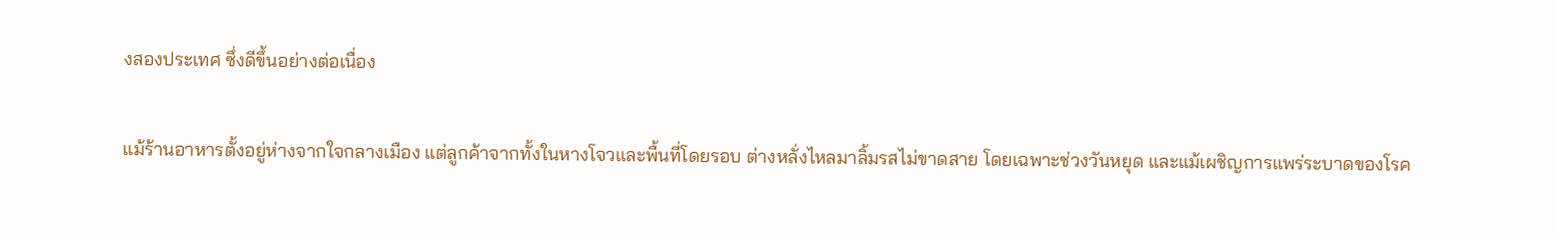งสองประเทศ ซึ่งดีขึ้นอย่างต่อเนื่อง

แม้ร้านอาหารตั้งอยู่ห่างจากใจกลางเมือง แต่ลูกค้าจากทั้งในหางโจวและพื้นที่โดยรอบ ต่างหลั่งไหลมาลิ้มรสไม่ขาดสาย โดยเฉพาะช่วงวันหยุด และแม้เผชิญการแพร่ระบาดของโรค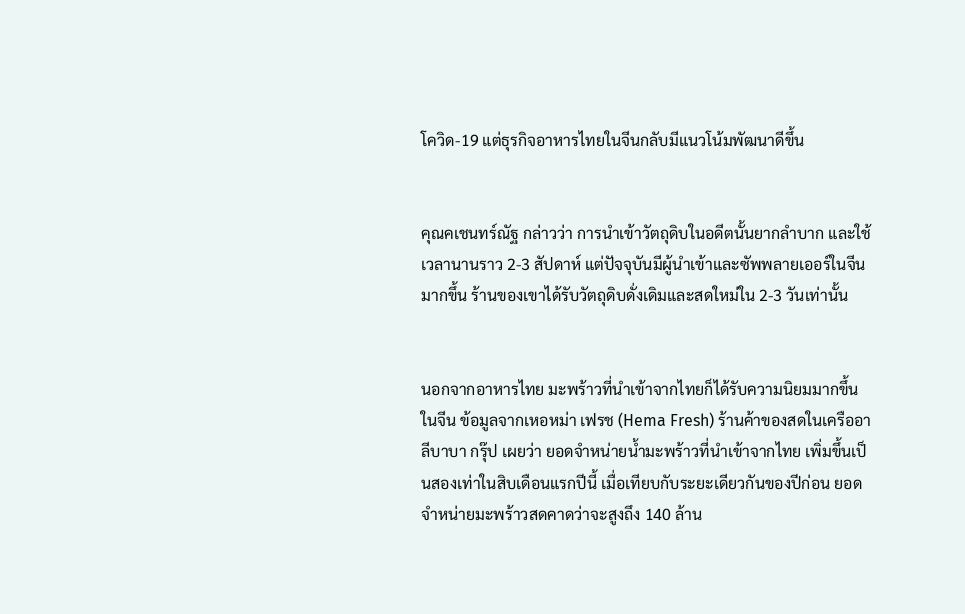โควิด-19 แต่ธุรกิจอาหารไทยในจีนกลับมีแนวโน้มพัฒนาดีขึ้น


คุณคเชนทร์ณัฐ กล่าวว่า การนำเข้าวัตถุดิบในอดีตนั้นยากลำบาก และใช้เวลานานราว 2-3 สัปดาห์ แต่ปัจจุบันมีผู้นำเข้าและซัพพลายเออร์ในจีนมากขึ้น ร้านของเขาได้รับวัตถุดิบดั่งเดิมและสดใหม่ใน 2-3 วันเท่านั้น


นอกจากอาหารไทย มะพร้าวที่นำเข้าจากไทยก็ได้รับความนิยมมากขึ้นในจีน ข้อมูลจากเหอหม่า เฟรช (Hema Fresh) ร้านค้าของสดในเครืออาลีบาบา กรุ๊ป เผยว่า ยอดจำหน่ายน้ำมะพร้าวที่นำเข้าจากไทย เพิ่มขึ้นเป็นสองเท่าในสิบเดือนแรกปีนี้ เมื่อเทียบกับระยะเดียวกันของปีก่อน ยอดจำหน่ายมะพร้าวสดคาดว่าจะสูงถึง 140 ล้าน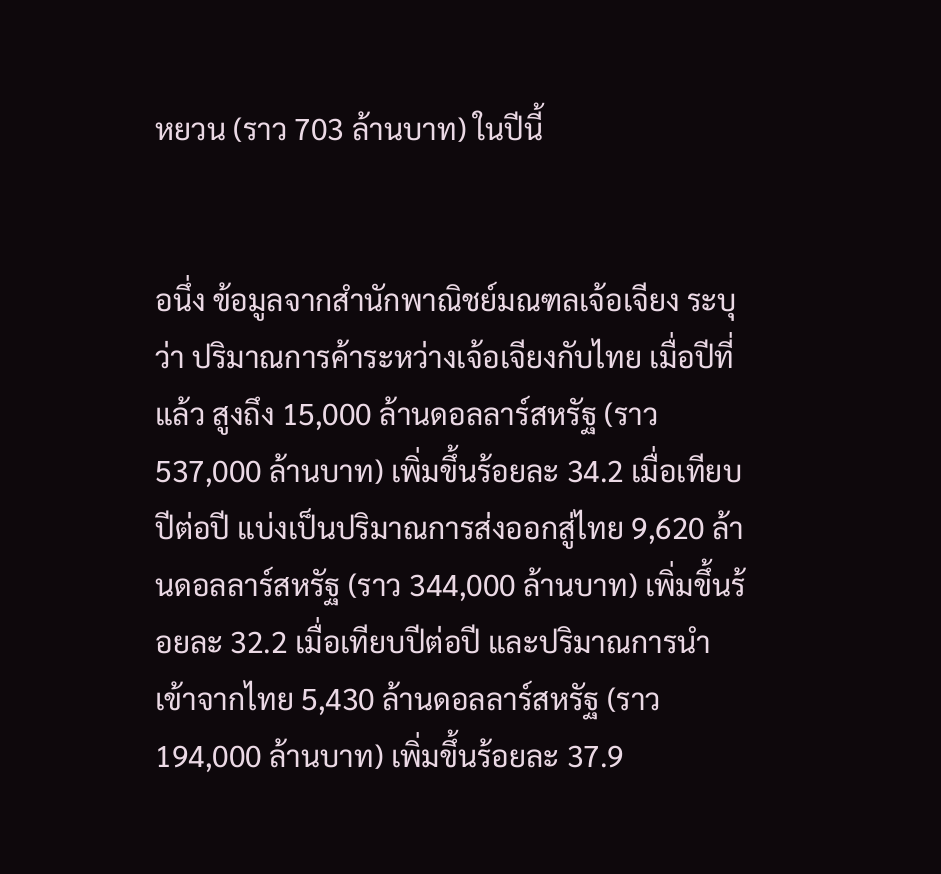หยวน (ราว 703 ล้านบาท) ในปีนี้


อนึ่ง ข้อมูลจากสำนักพาณิชย์มณฑลเจ้อเจียง ระบุว่า ปริมาณการค้าระหว่างเจ้อเจียงกับไทย เมื่อปีที่แล้ว สูงถึง 15,000 ล้านดอลลาร์สหรัฐ (ราว 537,000 ล้านบาท) เพิ่มขึ้นร้อยละ 34.2 เมื่อเทียบปีต่อปี แบ่งเป็นปริมาณการส่งออกสู่ไทย 9,620 ล้านดอลลาร์สหรัฐ (ราว 344,000 ล้านบาท) เพิ่มขึ้นร้อยละ 32.2 เมื่อเทียบปีต่อปี และปริมาณการนำเข้าจากไทย 5,430 ล้านดอลลาร์สหรัฐ (ราว 194,000 ล้านบาท) เพิ่มขึ้นร้อยละ 37.9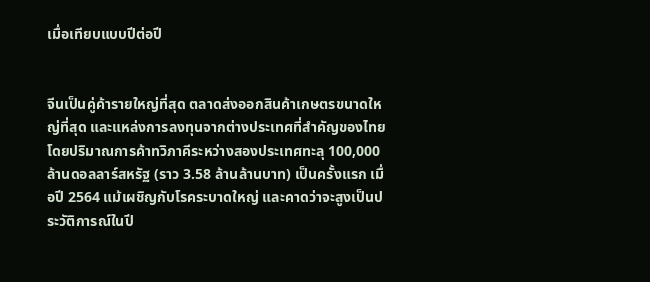เมื่อเทียบแบบปีต่อปี


จีนเป็นคู่ค้ารายใหญ่ที่สุด ตลาดส่งออกสินค้าเกษตรขนาดใหญ่ที่สุด และแหล่งการลงทุนจากต่างประเทศที่สำคัญของไทย โดยปริมาณการค้าทวิภาคีระหว่างสองประเทศทะลุ 100,000 ล้านดอลลาร์สหรัฐ (ราว 3.58 ล้านล้านบาท) เป็นครั้งแรก เมื่อปี 2564 แม้เผชิญกับโรคระบาดใหญ่ และคาดว่าจะสูงเป็นประวัติการณ์ในปี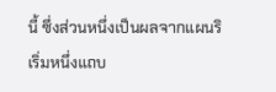นี้ ซึ่งส่วนหนึ่งเป็นผลจากแผนริเริ่มหนึ่งแถบ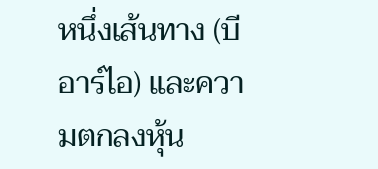หนึ่งเส้นทาง (บีอาร์ไอ) และความตกลงหุ้น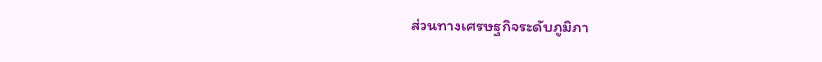ส่วนทางเศรษฐกิจระดับภูมิภา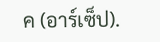ค (อาร์เซ็ป).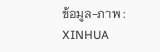ข้อมูล-ภาพ : XINHUA